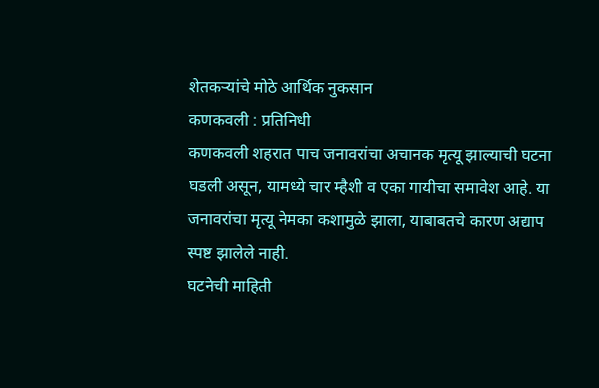शेतकऱ्यांचे मोठे आर्थिक नुकसान
कणकवली : प्रतिनिधी
कणकवली शहरात पाच जनावरांचा अचानक मृत्यू झाल्याची घटना घडली असून, यामध्ये चार म्हैशी व एका गायीचा समावेश आहे. या जनावरांचा मृत्यू नेमका कशामुळे झाला, याबाबतचे कारण अद्याप स्पष्ट झालेले नाही.
घटनेची माहिती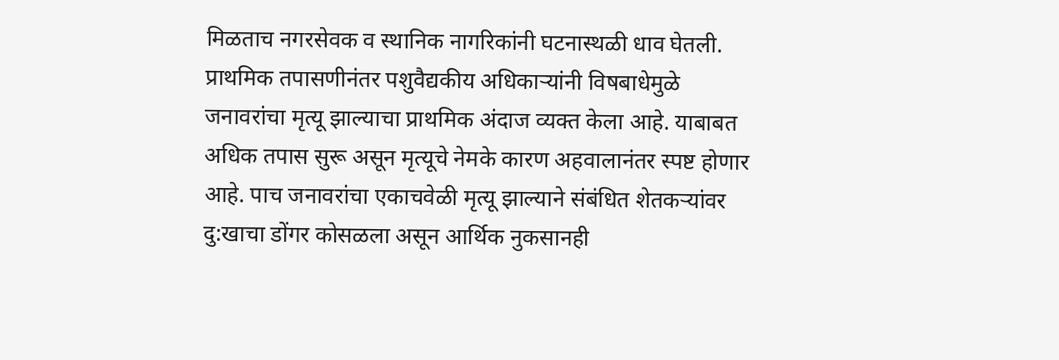मिळताच नगरसेवक व स्थानिक नागरिकांनी घटनास्थळी धाव घेतली. प्राथमिक तपासणीनंतर पशुवैद्यकीय अधिकाऱ्यांनी विषबाधेमुळे जनावरांचा मृत्यू झाल्याचा प्राथमिक अंदाज व्यक्त केला आहे. याबाबत अधिक तपास सुरू असून मृत्यूचे नेमके कारण अहवालानंतर स्पष्ट होणार आहे. पाच जनावरांचा एकाचवेळी मृत्यू झाल्याने संबंधित शेतकऱ्यांवर दु:खाचा डोंगर कोसळला असून आर्थिक नुकसानही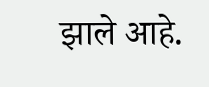झाले आहे.